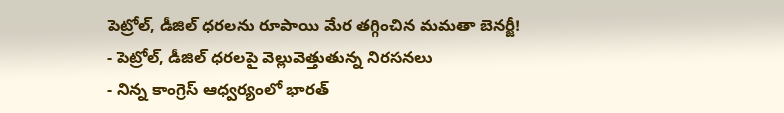పెట్రోల్, డీజిల్ ధరలను రూపాయి మేర తగ్గించిన మమతా బెనర్జీ!
- పెట్రోల్, డీజిల్ ధరలపై వెల్లువెత్తుతున్న నిరసనలు
- నిన్న కాంగ్రెస్ ఆధ్వర్యంలో భారత్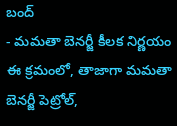బంద్
- మమతా బెనర్జీ కీలక నిర్ణయం
ఈ క్రమంలో, తాజాగా మమతా బెనర్జీ పెట్రోల్,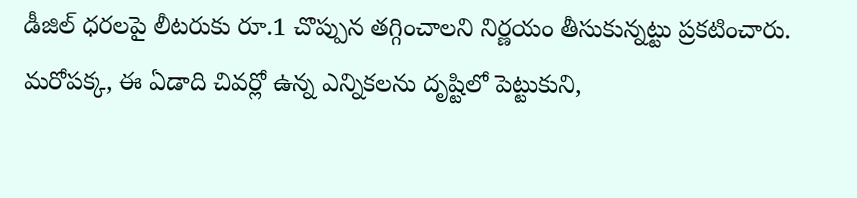డీజిల్ ధరలపై లీటరుకు రూ.1 చొప్పున తగ్గించాలని నిర్ణయం తీసుకున్నట్టు ప్రకటించారు. మరోపక్క, ఈ ఏడాది చివర్లో ఉన్న ఎన్నికలను దృష్టిలో పెట్టుకుని,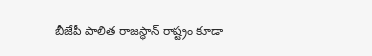బీజేపీ పాలిత రాజస్థాన్ రాష్ట్రం కూడా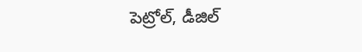పెట్రోల్, డీజిల్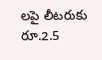లపై లీటరుకు రూ.2.5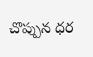చొప్పున ధర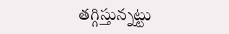తగ్గిస్తున్నట్టు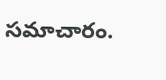సమాచారం.